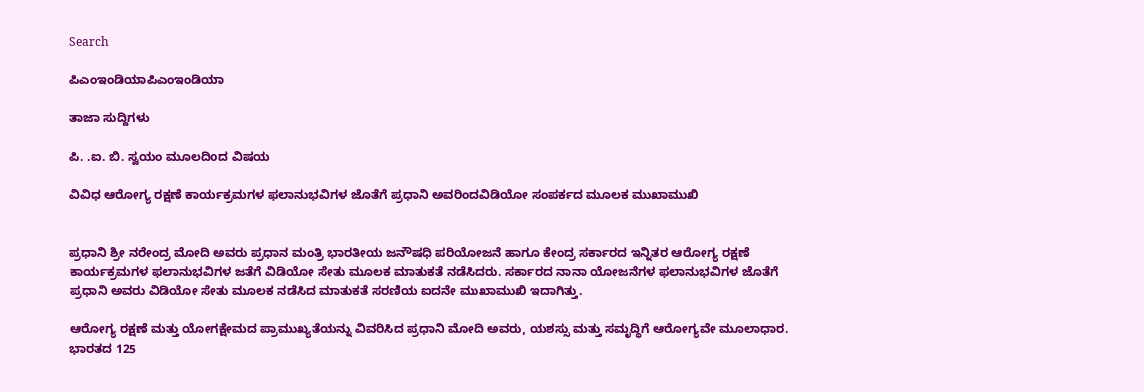Search

ಪಿಎಂಇಂಡಿಯಾಪಿಎಂಇಂಡಿಯಾ

ತಾಜಾ ಸುದ್ದಿಗಳು

ಪಿ. .ಐ. ಬಿ. ಸ್ವಯಂ ಮೂಲದಿoದ ವಿಷಯ

ವಿವಿಧ ಆರೋಗ್ಯ ರಕ್ಷಣೆ ಕಾರ್ಯಕ್ರಮಗಳ ಫಲಾನುಭವಿಗಳ ಜೊತೆಗೆ ಪ್ರಧಾನಿ ಅವರಿಂದವಿಡಿಯೋ ಸಂಪರ್ಕದ ಮೂಲಕ ಮುಖಾಮುಖಿ


ಪ್ರಧಾನಿ ಶ್ರೀ ನರೇಂದ್ರ ಮೋದಿ ಅವರು ಪ್ರಧಾನ ಮಂತ್ರಿ ಭಾರತೀಯ ಜನೌಷಧಿ ಪರಿಯೋಜನೆ ಹಾಗೂ ಕೇಂದ್ರ ಸರ್ಕಾರದ ಇನ್ನಿತರ ಆರೋಗ್ಯ ರಕ್ಷಣೆ ಕಾರ್ಯಕ್ರಮಗಳ ಫಲಾನುಭವಿಗಳ ಜತೆಗೆ ವಿಡಿಯೋ ಸೇತು ಮೂಲಕ ಮಾತುಕತೆ ನಡೆಸಿದರು. ಸರ್ಕಾರದ ನಾನಾ ಯೋಜನೆಗಳ ಫಲಾನುಭವಿಗಳ ಜೊತೆಗೆ ಪ್ರಧಾನಿ ಅವರು ವಿಡಿಯೋ ಸೇತು ಮೂಲಕ ನಡೆಸಿದ ಮಾತುಕತೆ ಸರಣಿಯ ಐದನೇ ಮುಖಾಮುಖಿ ಇದಾಗಿತ್ತು.

ಆರೋಗ್ಯ ರಕ್ಷಣೆ ಮತ್ತು ಯೋಗಕ್ಷೇಮದ ಪ್ರಾಮುಖ್ಯತೆಯನ್ನು ವಿವರಿಸಿದ ಪ್ರಧಾನಿ ಮೋದಿ ಅವರು, ಯಶಸ್ಸು ಮತ್ತು ಸಮೃದ್ಧಿಗೆ ಆರೋಗ್ಯವೇ ಮೂಲಾಧಾರ. ಭಾರತದ 125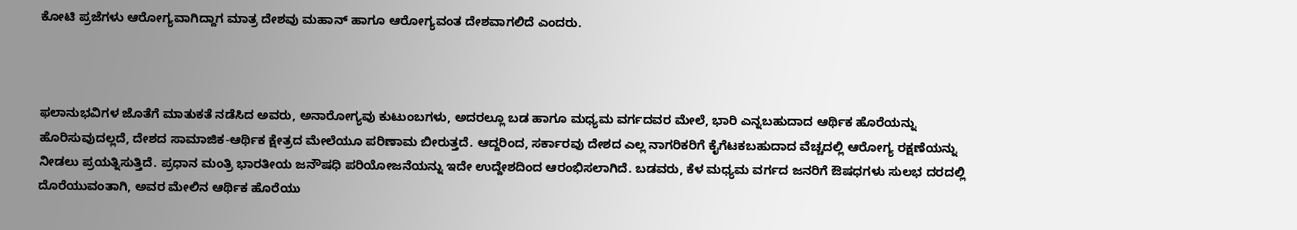ಕೋಟಿ ಪ್ರಜೆಗಳು ಆರೋಗ್ಯವಾಗಿದ್ದಾಗ ಮಾತ್ರ ದೇಶವು ಮಹಾನ್ ಹಾಗೂ ಆರೋಗ್ಯವಂತ ದೇಶವಾಗಲಿದೆ ಎಂದರು.



ಫಲಾನುಭವಿಗಳ ಜೊತೆಗೆ ಮಾತುಕತೆ ನಡೆಸಿದ ಅವರು, ಅನಾರೋಗ್ಯವು ಕುಟುಂಬಗಳು, ಅದರಲ್ಲೂ ಬಡ ಹಾಗೂ ಮಧ್ಯಮ ವರ್ಗದವರ ಮೇಲೆ, ಭಾರಿ ಎನ್ನಬಹುದಾದ ಆರ್ಥಿಕ ಹೊರೆಯನ್ನು ಹೊರಿಸುವುದಲ್ಲದೆ, ದೇಶದ ಸಾಮಾಜಿಕ-ಆರ್ಥಿಕ ಕ್ಷೇತ್ರದ ಮೇಲೆಯೂ ಪರಿಣಾಮ ಬೀರುತ್ತದೆ. ಆದ್ದರಿಂದ, ಸರ್ಕಾರವು ದೇಶದ ಎಲ್ಲ ನಾಗರಿಕರಿಗೆ ಕೈಗೆಟಕಬಹುದಾದ ವೆಚ್ಚದಲ್ಲಿ ಆರೋಗ್ಯ ರಕ್ಷಣೆಯನ್ನು ನೀಡಲು ಪ್ರಯತ್ನಿಸುತ್ತಿದೆ. ಪ್ರಧಾನ ಮಂತ್ರಿ ಭಾರತೀಯ ಜನೌಷಧಿ ಪರಿಯೋಜನೆಯನ್ನು ಇದೇ ಉದ್ದೇಶದಿಂದ ಆರಂಭಿಸಲಾಗಿದೆ. ಬಡವರು, ಕೆಳ ಮಧ್ಯಮ ವರ್ಗದ ಜನರಿಗೆ ಔಷಧಗಳು ಸುಲಭ ದರದಲ್ಲಿ ದೊರೆಯುವಂತಾಗಿ, ಅವರ ಮೇಲಿನ ಆರ್ಥಿಕ ಹೊರೆಯು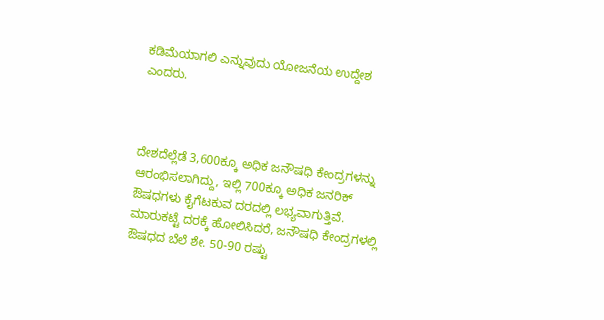ಕಡಿಮೆಯಾಗಲಿ ಎನ್ನುವುದು ಯೋಜನೆಯ ಉದ್ದೇಶ ಎಂದರು.



ದೇಶದೆಲ್ಲೆಡೆ 3,600ಕ್ಕೂ ಅಧಿಕ ಜನೌಷಧಿ ಕೇಂದ್ರಗಳನ್ನು ಆರಂಭಿಸಲಾಗಿದ್ದು, ಇಲ್ಲಿ 700ಕ್ಕೂ ಅಧಿಕ ಜನರಿಕ್ ಔಷಧಗಳು ಕೈಗೆಟಕುವ ದರದಲ್ಲಿ ಲಭ್ಯವಾಗುತ್ತಿವೆ. ಮಾರುಕಟ್ಟೆ ದರಕ್ಕೆ ಹೋಲಿಸಿದರೆ, ಜನೌಷಧಿ ಕೇಂದ್ರಗಳಲ್ಲಿ ಔಷಧದ ಬೆಲೆ ಶೇ. 50-90 ರಷ್ಟು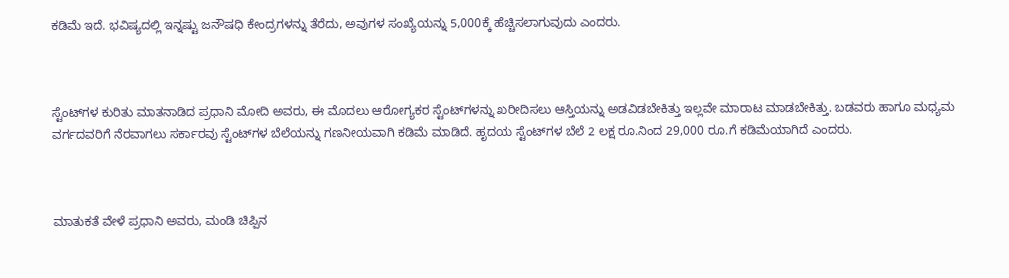ಕಡಿಮೆ ಇದೆ. ಭವಿಷ್ಯದಲ್ಲಿ ಇನ್ನಷ್ಟು ಜನೌಷಧಿ ಕೇಂದ್ರಗಳನ್ನು ತೆರೆದು, ಅವುಗಳ ಸಂಖ್ಯೆಯನ್ನು 5,000ಕ್ಕೆ ಹೆಚ್ಚಿಸಲಾಗುವುದು ಎಂದರು.



ಸ್ಟೆಂಟ್‍ಗಳ ಕುರಿತು ಮಾತನಾಡಿದ ಪ್ರಧಾನಿ ಮೋದಿ ಅವರು, ಈ ಮೊದಲು ಆರೋಗ್ಯಕರ ಸ್ಟೆಂಟ್‍ಗಳನ್ನು ಖರೀದಿಸಲು ಆಸ್ತಿಯನ್ನು ಅಡವಿಡಬೇಕಿತ್ತು ಇಲ್ಲವೇ ಮಾರಾಟ ಮಾಡಬೇಕಿತ್ತು. ಬಡವರು ಹಾಗೂ ಮಧ್ಯಮ ವರ್ಗದವರಿಗೆ ನೆರವಾಗಲು ಸರ್ಕಾರವು ಸ್ಟೆಂಟ್‍ಗಳ ಬೆಲೆಯನ್ನು ಗಣನೀಯವಾಗಿ ಕಡಿಮೆ ಮಾಡಿದೆ. ಹೃದಯ ಸ್ಟೆಂಟ್‍ಗಳ ಬೆಲೆ 2 ಲಕ್ಷ ರೂ.ನಿಂದ 29,000 ರೂ.ಗೆ ಕಡಿಮೆಯಾಗಿದೆ ಎಂದರು.



ಮಾತುಕತೆ ವೇಳೆ ಪ್ರಧಾನಿ ಅವರು, ಮಂಡಿ ಚಿಪ್ಪಿನ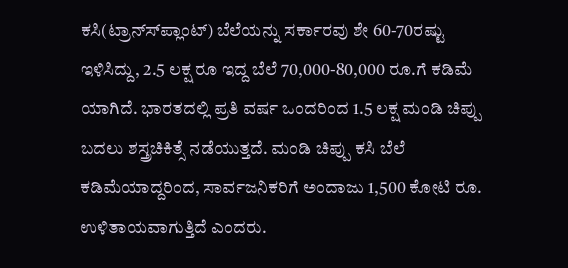ಕಸಿ(ಟ್ರಾನ್ಸ್‍ಪ್ಲಾಂಟ್) ಬೆಲೆಯನ್ನು ಸರ್ಕಾರವು ಶೇ 60-70ರಷ್ಟು ಇಳಿಸಿದ್ದು, 2.5 ಲಕ್ಷ ರೂ ಇದ್ದ ಬೆಲೆ 70,000-80,000 ರೂ.ಗೆ ಕಡಿಮೆ ಯಾಗಿದೆ. ಭಾರತದಲ್ಲಿ ಪ್ರತಿ ವರ್ಷ ಒಂದರಿಂದ 1.5 ಲಕ್ಷ ಮಂಡಿ ಚಿಪ್ಪು ಬದಲು ಶಸ್ತ್ರಚಿಕಿತ್ಸೆ ನಡೆಯುತ್ತದೆ. ಮಂಡಿ ಚಿಪ್ಪು ಕಸಿ ಬೆಲೆ ಕಡಿಮೆಯಾದ್ದರಿಂದ, ಸಾರ್ವಜನಿಕರಿಗೆ ಅಂದಾಜು 1,500 ಕೋಟಿ ರೂ. ಉಳಿತಾಯವಾಗುತ್ತಿದೆ ಎಂದರು.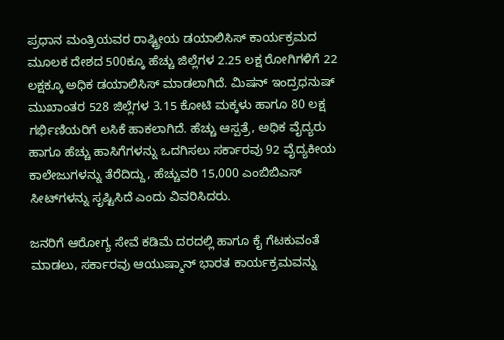ಪ್ರಧಾನ ಮಂತ್ರಿಯವರ ರಾಷ್ಟ್ರೀಯ ಡಯಾಲಿಸಿಸ್ ಕಾರ್ಯಕ್ರಮದ ಮೂಲಕ ದೇಶದ 500ಕ್ಕೂ ಹೆಚ್ಚು ಜಿಲ್ಲೆಗಳ 2.25 ಲಕ್ಷ ರೋಗಿಗಳಿಗೆ 22 ಲಕ್ಷಕ್ಕೂ ಅಧಿಕ ಡಯಾಲಿಸಿಸ್ ಮಾಡಲಾಗಿದೆ. ಮಿಷನ್ ಇಂದ್ರಧನುಷ್ ಮುಖಾಂತರ 528 ಜಿಲ್ಲೆಗಳ 3.15 ಕೋಟಿ ಮಕ್ಕಳು ಹಾಗೂ 80 ಲಕ್ಷ ಗರ್ಭಿಣಿಯರಿಗೆ ಲಸಿಕೆ ಹಾಕಲಾಗಿದೆ. ಹೆಚ್ಚು ಆಸ್ಪತ್ರೆ, ಅಧಿಕ ವೈದ್ಯರು ಹಾಗೂ ಹೆಚ್ಚು ಹಾಸಿಗೆಗಳನ್ನು ಒದಗಿಸಲು ಸರ್ಕಾರವು 92 ವೈದ್ಯಕೀಯ ಕಾಲೇಜುಗಳನ್ನು ತೆರೆದಿದ್ದು, ಹೆಚ್ಚುವರಿ 15,000 ಎಂಬಿಬಿಎಸ್ ಸೀಟ್‍ಗಳನ್ನು ಸೃಷ್ಟಿಸಿದೆ ಎಂದು ವಿವರಿಸಿದರು.

ಜನರಿಗೆ ಆರೋಗ್ಯ ಸೇವೆ ಕಡಿಮೆ ದರದಲ್ಲಿ ಹಾಗೂ ಕೈ ಗೆಟಕುವಂತೆ ಮಾಡಲು, ಸರ್ಕಾರವು ಆಯುಷ್ಮಾನ್ ಭಾರತ ಕಾರ್ಯಕ್ರಮವನ್ನು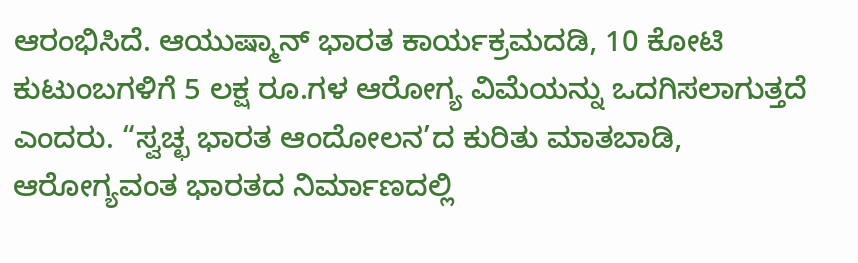ಆರಂಭಿಸಿದೆ. ಆಯುಷ್ಮಾನ್ ಭಾರತ ಕಾರ್ಯಕ್ರಮದಡಿ, 10 ಕೋಟಿ ಕುಟುಂಬಗಳಿಗೆ 5 ಲಕ್ಷ ರೂ.ಗಳ ಆರೋಗ್ಯ ವಿಮೆಯನ್ನು ಒದಗಿಸಲಾಗುತ್ತದೆ ಎಂದರು. “ಸ್ವಚ್ಛ ಭಾರತ ಆಂದೋಲನ’ದ ಕುರಿತು ಮಾತಬಾಡಿ, ಆರೋಗ್ಯವಂತ ಭಾರತದ ನಿರ್ಮಾಣದಲ್ಲಿ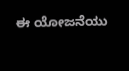ಈ ಯೋಜನೆಯು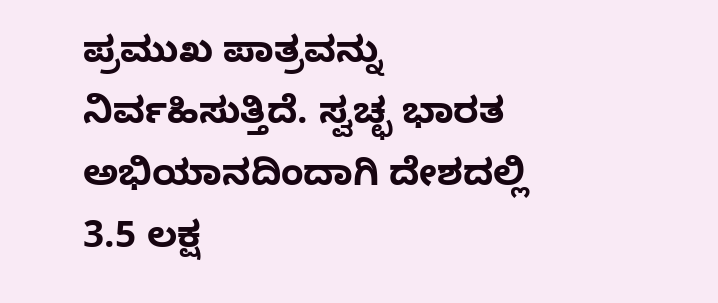ಪ್ರಮುಖ ಪಾತ್ರವನ್ನು ನಿರ್ವಹಿಸುತ್ತಿದೆ. ಸ್ವಚ್ಛ ಭಾರತ ಅಭಿಯಾನದಿಂದಾಗಿ ದೇಶದಲ್ಲಿ 3.5 ಲಕ್ಷ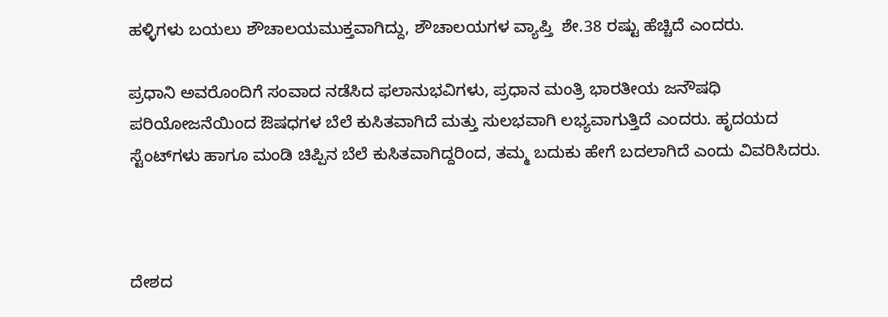ಹಳ್ಳಿಗಳು ಬಯಲು ಶೌಚಾಲಯಮುಕ್ತವಾಗಿದ್ದು, ಶೌಚಾಲಯಗಳ ವ್ಯಾಪ್ತಿ  ಶೇ.38 ರಷ್ಟು ಹೆಚ್ಚಿದೆ ಎಂದರು.

ಪ್ರಧಾನಿ ಅವರೊಂದಿಗೆ ಸಂವಾದ ನಡೆಸಿದ ಫಲಾನುಭವಿಗಳು, ಪ್ರಧಾನ ಮಂತ್ರಿ ಭಾರತೀಯ ಜನೌಷಧಿ ಪರಿಯೋಜನೆಯಿಂದ ಔಷಧಗಳ ಬೆಲೆ ಕುಸಿತವಾಗಿದೆ ಮತ್ತು ಸುಲಭವಾಗಿ ಲಭ್ಯವಾಗುತ್ತಿದೆ ಎಂದರು. ಹೃದಯದ ಸ್ಟೆಂಟ್‍ಗಳು ಹಾಗೂ ಮಂಡಿ ಚಿಪ್ಪಿನ ಬೆಲೆ ಕುಸಿತವಾಗಿದ್ದರಿಂದ, ತಮ್ಮ ಬದುಕು ಹೇಗೆ ಬದಲಾಗಿದೆ ಎಂದು ವಿವರಿಸಿದರು.



ದೇಶದ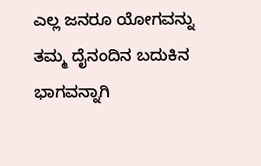ಎಲ್ಲ ಜನರೂ ಯೋಗವನ್ನು ತಮ್ಮ ದೈನಂದಿನ ಬದುಕಿನ ಭಾಗವನ್ನಾಗಿ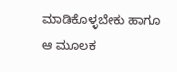ಮಾಡಿಕೊಳ್ಳಬೇಕು ಹಾಗೂ ಆ ಮೂಲಕ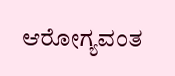ಆರೋಗ್ಯವಂತ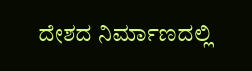ದೇಶದ ನಿರ್ಮಾಣದಲ್ಲಿ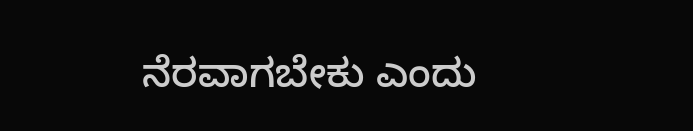ನೆರವಾಗಬೇಕು ಎಂದು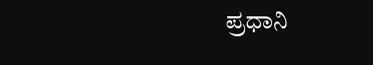ಪ್ರಧಾನಿ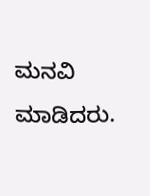ಮನವಿ ಮಾಡಿದರು.